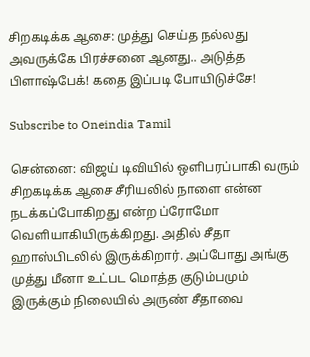சிறகடிக்க ஆசை: முத்து செய்த நல்லது அவருக்கே பிரச்சனை ஆனது.. அடுத்த பிளாஷ்பேக்! கதை இப்படி போயிடுச்சே!

Subscribe to Oneindia Tamil

சென்னை: விஜய் டிவியில் ஒளிபரப்பாகி வரும் சிறகடிக்க ஆசை சீரியலில் நாளை என்ன நடக்கப்போகிறது என்ற ப்ரோமோ வெளியாகியிருக்கிறது. அதில் சீதா ஹாஸ்பிடலில் இருக்கிறார். அப்போது அங்கு முத்து மீனா உட்பட மொத்த குடும்பமும் இருக்கும் நிலையில் அருண் சீதாவை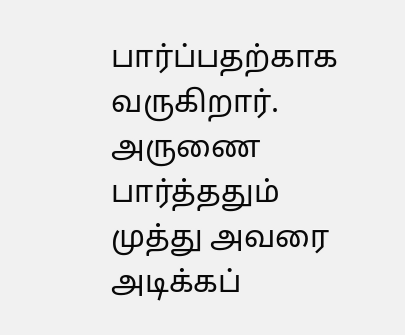பார்ப்பதற்காக வருகிறார். அருணை பார்த்ததும் முத்து அவரை அடிக்கப்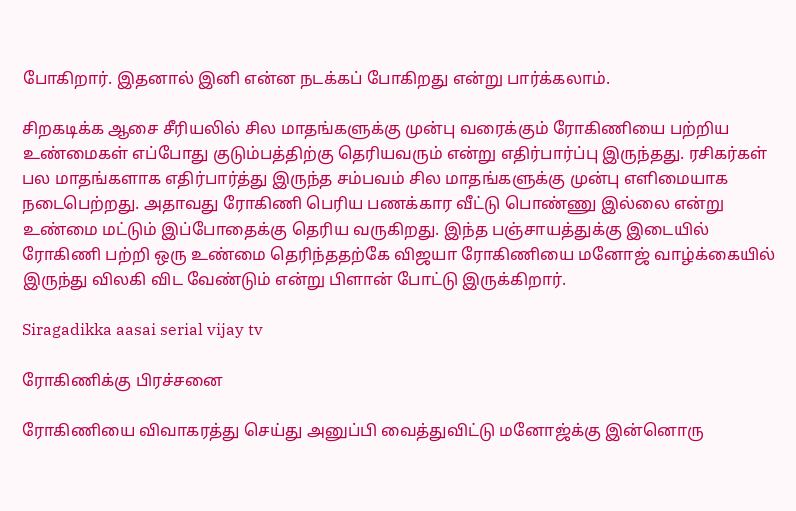போகிறார். இதனால் இனி என்ன நடக்கப் போகிறது என்று பார்க்கலாம்.

சிறகடிக்க ஆசை சீரியலில் சில மாதங்களுக்கு முன்பு வரைக்கும் ரோகிணியை பற்றிய உண்மைகள் எப்போது குடும்பத்திற்கு தெரியவரும் என்று எதிர்பார்ப்பு இருந்தது. ரசிகர்கள் பல மாதங்களாக எதிர்பார்த்து இருந்த சம்பவம் சில மாதங்களுக்கு முன்பு எளிமையாக நடைபெற்றது. அதாவது ரோகிணி பெரிய பணக்கார வீட்டு பொண்ணு இல்லை என்று உண்மை மட்டும் இப்போதைக்கு தெரிய வருகிறது. இந்த பஞ்சாயத்துக்கு இடையில் ரோகிணி பற்றி ஒரு உண்மை தெரிந்ததற்கே விஜயா ரோகிணியை மனோஜ் வாழ்க்கையில் இருந்து விலகி விட வேண்டும் என்று பிளான் போட்டு இருக்கிறார்‌.

Siragadikka aasai serial vijay tv

ரோகிணிக்கு பிரச்சனை

ரோகிணியை விவாகரத்து செய்து அனுப்பி வைத்துவிட்டு மனோஜ்க்கு இன்னொரு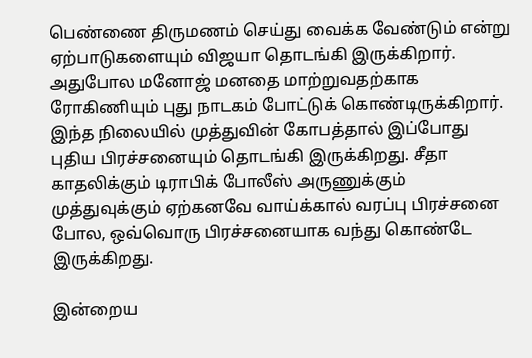பெண்ணை திருமணம் செய்து வைக்க வேண்டும் என்று ஏற்பாடுகளையும் விஜயா தொடங்கி இருக்கிறார். அதுபோல மனோஜ் மனதை மாற்றுவதற்காக ரோகிணியும் புது நாடகம் போட்டுக் கொண்டிருக்கிறார். இந்த நிலையில் முத்துவின் கோபத்தால் இப்போது புதிய பிரச்சனையும் தொடங்கி இருக்கிறது. சீதா காதலிக்கும் டிராபிக் போலீஸ் அருணுக்கும் முத்துவுக்கும் ஏற்கனவே வாய்க்கால் வரப்பு பிரச்சனை போல, ஒவ்வொரு பிரச்சனையாக வந்து கொண்டே இருக்கிறது.

இன்றைய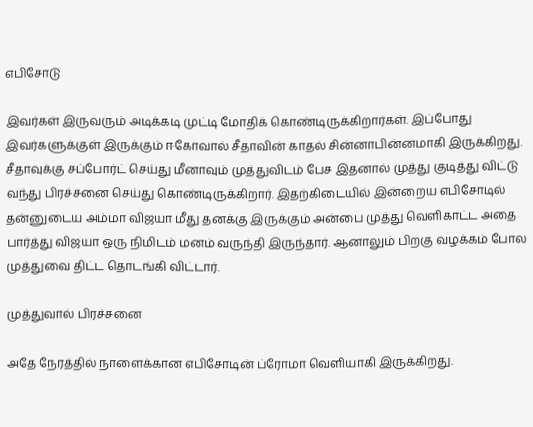எபிசோடு

இவர்கள் இருவரும் அடிக்கடி முட்டி மோதிக் கொண்டிருக்கிறார்கள். இப்போது இவர்களுக்குள் இருக்கும் ஈகோவால் சீதாவின் காதல் சின்னாபின்னமாகி இருக்கிறது. சீதாவுக்கு சப்போர்ட் செய்து மீனாவும் முத்துவிடம் பேச இதனால் முத்து குடித்து விட்டு வந்து பிரச்சனை செய்து கொண்டிருக்கிறார். இதற்கிடையில் இன்றைய எபிசோடில் தன்னுடைய அம்மா விஜயா மீது தனக்கு இருக்கும் அன்பை முத்து வெளிகாட்ட அதை பார்த்து விஜயா ஒரு நிமிடம் மனம் வருந்தி இருந்தார். ஆனாலும் பிறகு வழக்கம் போல முத்துவை திட்ட தொடங்கி விட்டார்.

முத்துவால் பிரச்சனை

அதே நேரத்தில் நாளைக்கான எபிசோடின் ப்ரோமா வெளியாகி இருக்கிறது.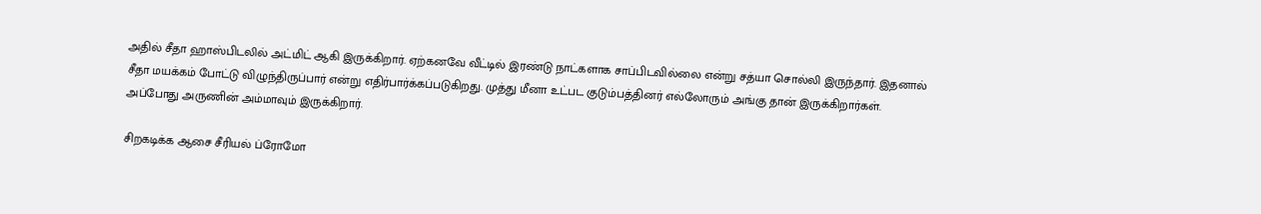அதில் சீதா ஹாஸ்பிடலில் அட்மிட் ஆகி இருக்கிறார். ஏற்கனவே வீட்டில் இரண்டு நாட்களாக சாப்பிடவில்லை என்று சத்யா சொல்லி இருந்தார். இதனால் சீதா மயக்கம் போட்டு விழுந்திருப்பார் என்று எதிர்பார்க்கப்படுகிறது. முத்து மீனா உட்பட குடும்பத்தினர் எல்லோரும் அங்கு தான் இருக்கிறார்கள். அப்போது அருணின் அம்மாவும் இருக்கிறார்.

சிறகடிக்க ஆசை சீரியல் ப்ரோமோ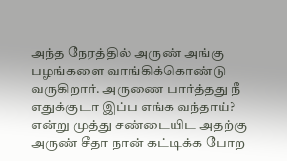அந்த நேரத்தில் அருண் அங்கு பழங்களை வாங்கிக்கொண்டு வருகிறார். அருணை பார்த்தது நீ எதுக்குடா இப்ப எங்க வந்தாய்? என்று முத்து சண்டையிட அதற்கு அருண் சீதா நான் கட்டிக்க போற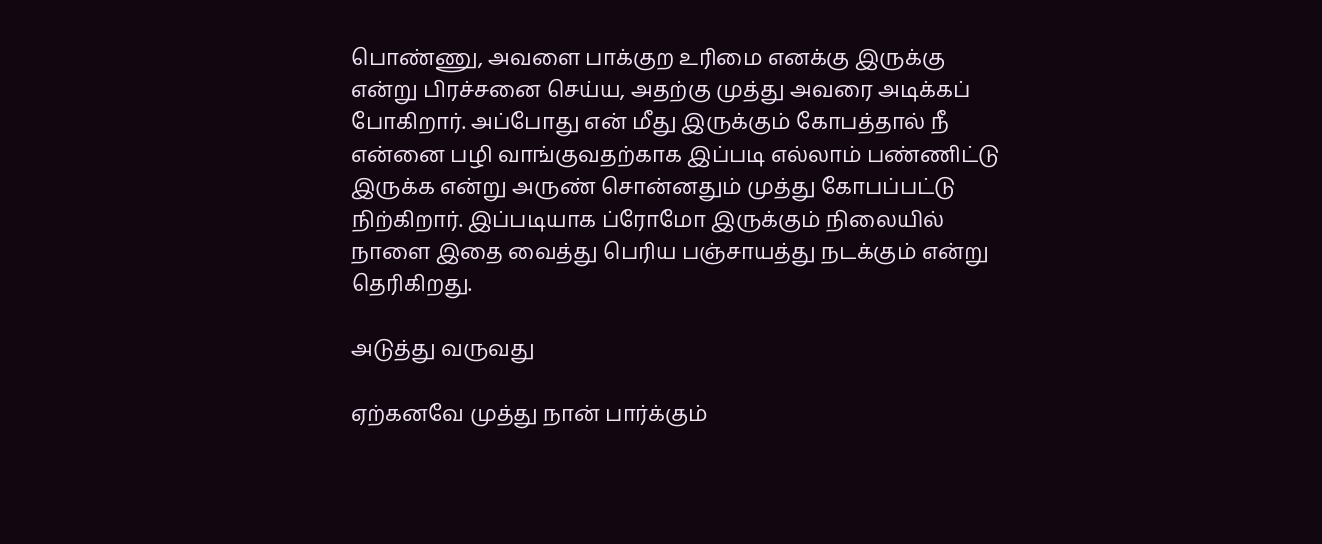பொண்ணு, அவளை பாக்குற உரிமை எனக்கு இருக்கு என்று பிரச்சனை செய்ய, அதற்கு முத்து அவரை அடிக்கப் போகிறார். அப்போது என் மீது இருக்கும் கோபத்தால் நீ என்னை பழி வாங்குவதற்காக இப்படி எல்லாம் பண்ணிட்டு இருக்க என்று அருண் சொன்னதும் முத்து கோபப்பட்டு நிற்கிறார். இப்படியாக ப்ரோமோ இருக்கும் நிலையில் நாளை இதை வைத்து பெரிய பஞ்சாயத்து நடக்கும் என்று தெரிகிறது.

அடுத்து வருவது

ஏற்கனவே முத்து நான் பார்க்கும்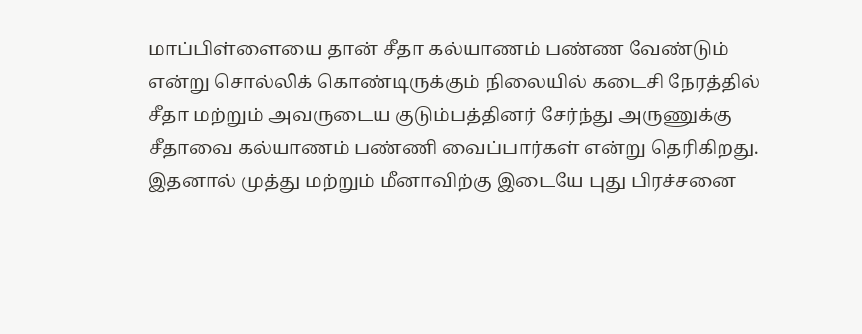மாப்பிள்ளையை தான் சீதா கல்யாணம் பண்ண வேண்டும் என்று சொல்லிக் கொண்டிருக்கும் நிலையில் கடைசி நேரத்தில் சீதா மற்றும் அவருடைய குடும்பத்தினர் சேர்ந்து அருணுக்கு சீதாவை கல்யாணம் பண்ணி வைப்பார்கள் என்று தெரிகிறது. இதனால் முத்து மற்றும் மீனாவிற்கு இடையே புது பிரச்சனை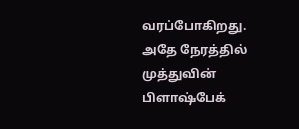வரப்போகிறது. அதே நேரத்தில் முத்துவின் பிளாஷ்பேக்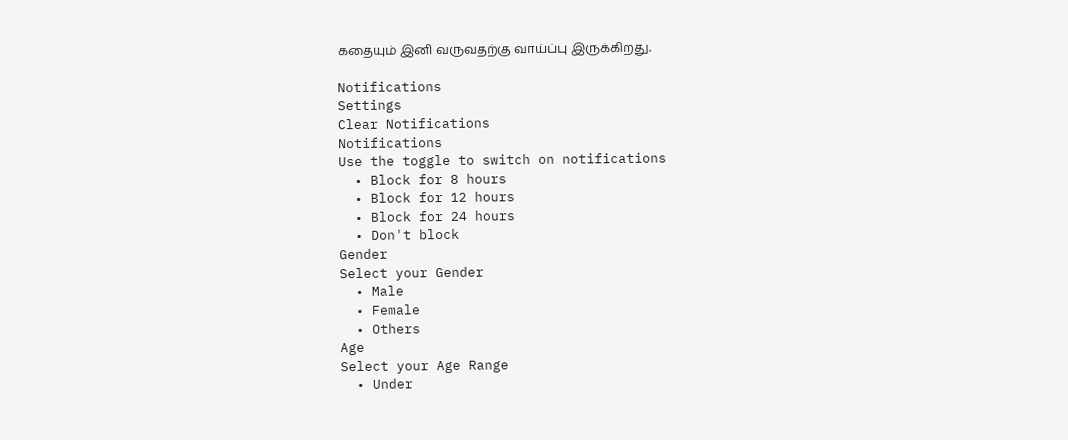கதையும் இனி வருவதற்கு வாய்ப்பு இருக்கிறது.

Notifications
Settings
Clear Notifications
Notifications
Use the toggle to switch on notifications
  • Block for 8 hours
  • Block for 12 hours
  • Block for 24 hours
  • Don't block
Gender
Select your Gender
  • Male
  • Female
  • Others
Age
Select your Age Range
  • Under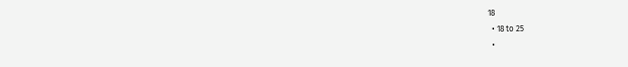18
  • 18 to 25
  •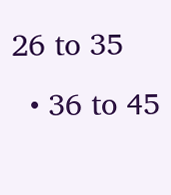26 to 35
  • 36 to 45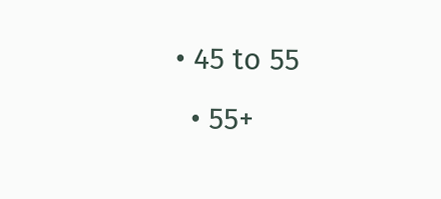• 45 to 55
  • 55+